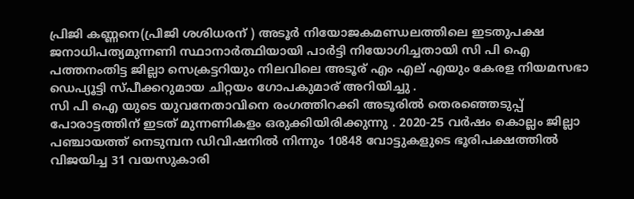പ്രിജി കണ്ണനെ(പ്രിജി ശശിധരന് ) അടൂർ നിയോജകമണ്ഡലത്തിലെ ഇടതുപക്ഷ ജനാധിപത്യമുന്നണി സ്ഥാനാർത്ഥിയായി പാർട്ടി നിയോഗിച്ചതായി സി പി ഐ പത്തനംതിട്ട ജില്ലാ സെക്രട്ടറിയും നിലവിലെ അടൂര് എം എല് എയും കേരള നിയമസഭാ ഡെപ്യൂട്ടി സ്പീക്കറുമായ ചിറ്റയം ഗോപകുമാര് അറിയിച്ചു .
സി പി ഐ യുടെ യുവനേതാവിനെ രംഗത്തിറക്കി അടൂരിൽ തെരഞ്ഞെടുപ്പ് പോരാട്ടത്തിന് ഇടത് മുന്നണികളം ഒരുക്കിയിരിക്കുന്നു . 2020-25 വർഷം കൊല്ലം ജില്ലാ പഞ്ചായത്ത് നെടുമ്പന ഡിവിഷനിൽ നിന്നും 10848 വോട്ടുകളുടെ ഭൂരിപക്ഷത്തിൽ വിജയിച്ച 31 വയസുകാരി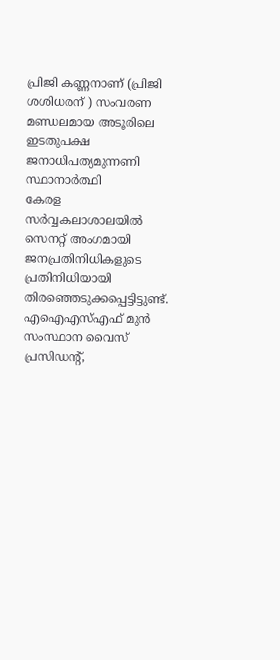പ്രിജി കണ്ണനാണ് (പ്രിജി ശശിധരന് ) സംവരണ മണ്ഡലമായ അടൂരിലെ ഇടതുപക്ഷ ജനാധിപത്യമുന്നണി സ്ഥാനാർത്ഥി
കേരള സർവ്വകലാശാലയിൽ സെനറ്റ് അംഗമായി ജനപ്രതിനിധികളുടെ പ്രതിനിധിയായി തിരഞ്ഞെടുക്കപ്പെട്ടിട്ടുണ്ട്. എഐഎസ്എഫ് മുൻ സംസ്ഥാന വൈസ് പ്രസിഡൻ്റ്,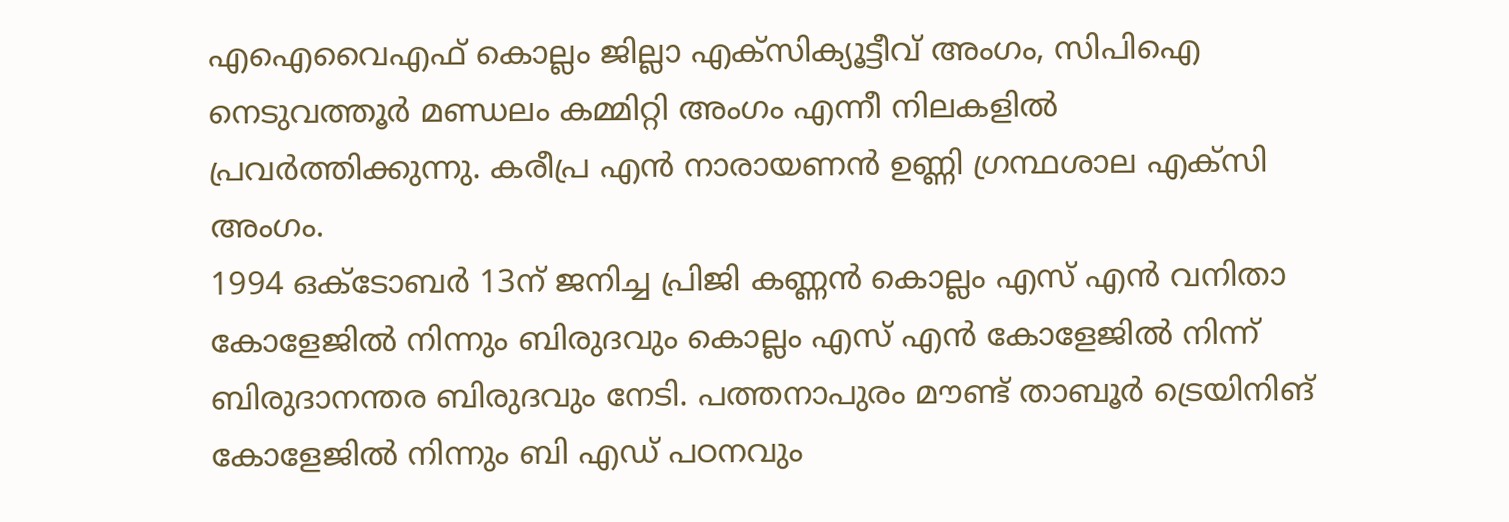എഐവൈഎഫ് കൊല്ലം ജില്ലാ എക്സിക്യൂട്ടീവ് അംഗം, സിപിഐ നെടുവത്തൂർ മണ്ഡലം കമ്മിറ്റി അംഗം എന്നീ നിലകളിൽ പ്രവർത്തിക്കുന്നു. കരീപ്ര എൻ നാരായണൻ ഉണ്ണി ഗ്രന്ഥശാല എക്സി അംഗം.
1994 ഒക്ടോബർ 13ന് ജനിച്ച പ്രിജി കണ്ണൻ കൊല്ലം എസ് എൻ വനിതാ കോളേജിൽ നിന്നും ബിരുദവും കൊല്ലം എസ് എൻ കോളേജിൽ നിന്ന് ബിരുദാനന്തര ബിരുദവും നേടി. പത്തനാപുരം മൗണ്ട് താബൂർ ട്രെയിനിങ് കോളേജിൽ നിന്നും ബി എഡ് പഠനവും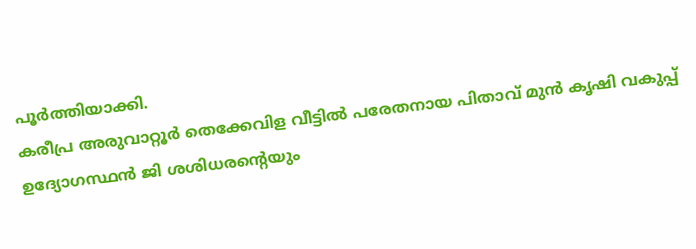പൂർത്തിയാക്കി.
കരീപ്ര അരുവാറ്റൂർ തെക്കേവിള വീട്ടിൽ പരേതനായ പിതാവ് മുൻ കൃഷി വകുപ്പ് ഉദ്യോഗസ്ഥൻ ജി ശശിധരൻ്റെയും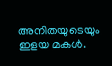അനിതയുടെയും ഇളയ മകൾ.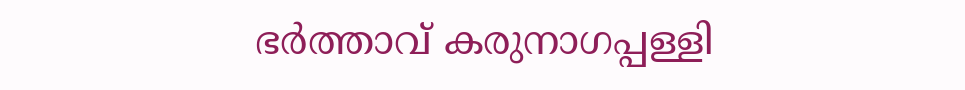ഭർത്താവ് കരുനാഗപ്പള്ളി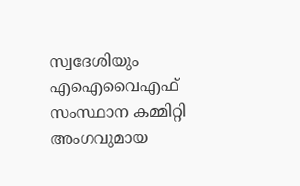സ്വദേശിയും എഐവൈഎഫ് സംസ്ഥാന കമ്മിറ്റി അംഗവുമായ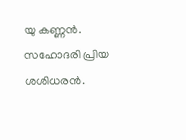യു കണ്ണൻ. സഹോദരി പ്രിയ ശശിധരൻ.